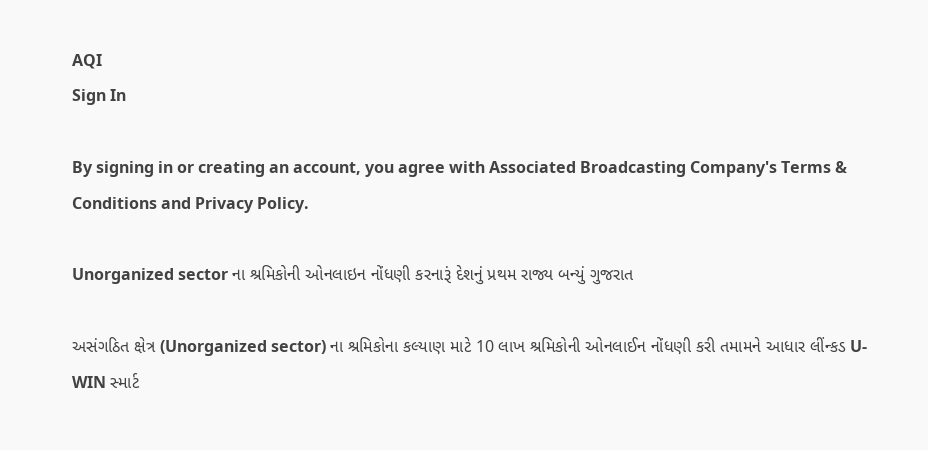AQI
Sign In

By signing in or creating an account, you agree with Associated Broadcasting Company's Terms & Conditions and Privacy Policy.

Unorganized sector ના શ્રમિકોની ઓનલાઇન નોંધણી કરનારૂં દેશનું પ્રથમ રાજ્ય બન્યું ગુજરાત

અસંગઠિત ક્ષેત્ર (Unorganized sector) ના શ્રમિકોના કલ્યાણ માટે 10 લાખ શ્રમિકોની ઓનલાઈન નોંધણી કરી તમામને આધાર લીંન્કડ U-WIN સ્માર્ટ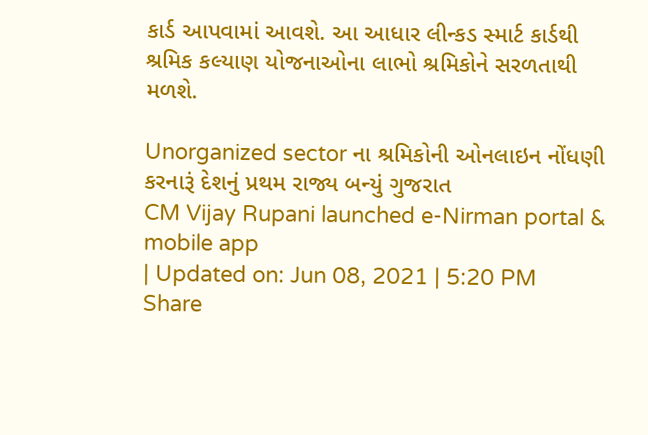કાર્ડ આપવામાં આવશે. આ આધાર લીન્કડ સ્માર્ટ કાર્ડથી શ્રમિક કલ્યાણ યોજનાઓના લાભો શ્રમિકોને સરળતાથી મળશે.

Unorganized sector ના શ્રમિકોની ઓનલાઇન નોંધણી કરનારૂં દેશનું પ્રથમ રાજ્ય બન્યું ગુજરાત
CM Vijay Rupani launched e-Nirman portal & mobile app
| Updated on: Jun 08, 2021 | 5:20 PM
Share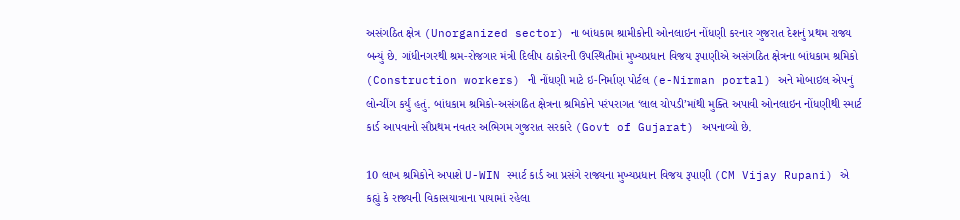અસંગઠિત ક્ષેત્ર (Unorganized sector) ના બાંધકામ શ્રામીકોની ઓનલાઇન નોંધણી કરનાર ગુજરાત દેશનું પ્રથમ રાજ્ય બન્યું છે. ગાંધીનગરથી શ્રમ-રોજગાર મંત્રી દિલીપ ઠાકોરની ઉપસ્થિતીમાં મુખ્યપ્રધાન વિજય રૂપાણીએ અસંગઠિત ક્ષેત્રના બાંધકામ શ્રમિકો (Construction workers) ની નોંધણી માટે ઇ-નિર્માણ પોર્ટલ (e-Nirman portal) અને મોબાઇલ એપનું લોન્ચીંગ કર્યું હતું. બાંધકામ શ્રમિકો-અસંગઠિત ક્ષેત્રના શ્રમિકોને પરંપરાગત ‘લાલ ચોપડી’માંથી મુક્તિ અપાવી ઓનલાઇન નોંધણીથી સ્માર્ટ કાર્ડ આપવાનો સૌપ્રથમ નવતર અભિગમ ગુજરાત સરકારે (Govt of Gujarat) અપનાવ્યો છે.

10 લાખ શ્રમિકોને અપાશે U-WIN સ્માર્ટ કાર્ડ આ પ્રસંગે રાજ્યના મુખ્યપ્રધાન વિજય રૂપાણી (CM Vijay Rupani) એ કહ્યું કે રાજ્યની વિકાસયાત્રાના પાયામાં રહેલા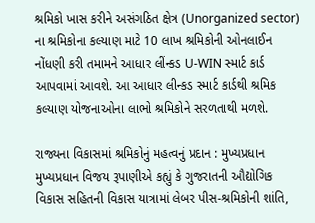શ્રમિકો ખાસ કરીને અસંગઠિત ક્ષેત્ર (Unorganized sector) ના શ્રમિકોના કલ્યાણ માટે 10 લાખ શ્રમિકોની ઓનલાઈન નોંધણી કરી તમામને આધાર લીંન્કડ U-WIN સ્માર્ટ કાર્ડ આપવામાં આવશે. આ આધાર લીન્કડ સ્માર્ટ કાર્ડથી શ્રમિક કલ્યાણ યોજનાઓના લાભો શ્રમિકોને સરળતાથી મળશે.

રાજ્યના વિકાસમાં શ્રમિકોનું મહત્વનું પ્રદાન : મુખ્યપ્રધાન મુખ્યપ્રધાન વિજય રૂપાણીએ કહ્યું કે ગુજરાતની ઔદ્યોગિક વિકાસ સહિતની વિકાસ યાત્રામાં લેબર પીસ-શ્રમિકોની શાંતિ,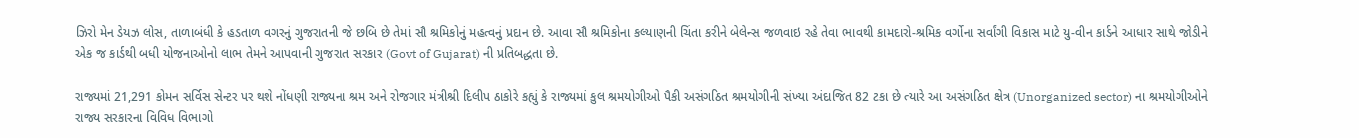ઝિરો મેન ડેયઝ લોસ, તાળાબંધી કે હડતાળ વગરનું ગુજરાતની જે છબિ છે તેમાં સૌ શ્રમિકોનું મહત્વનું પ્રદાન છે. આવા સૌ શ્રમિકોના કલ્યાણની ચિંતા કરીને બેલેન્સ જળવાઇ રહે તેવા ભાવથી કામદારો-શ્રમિક વર્ગોના સર્વાંગી વિકાસ માટે યુ-વીન કાર્ડને આધાર સાથે જોડીને એક જ કાર્ડથી બધી યોજનાઓનો લાભ તેમને આપવાની ગુજરાત સરકાર (Govt of Gujarat) ની પ્રતિબદ્ધતા છે.

રાજ્યમાં 21,291 કોમન સર્વિસ સેન્ટર પર થશે નોંધણી રાજ્યના શ્રમ અને રોજગાર મંત્રીશ્રી દિલીપ ઠાકોરે કહ્યું કે રાજ્યમાં કુલ શ્રમયોગીઓ પૈકી અસંગઠિત શ્રમયોગીની સંખ્યા અંદાજિત 82 ટકા છે ત્યારે આ અસંગઠિત ક્ષેત્ર (Unorganized sector) ના શ્રમયોગીઓને રાજ્ય સરકારના વિવિધ વિભાગો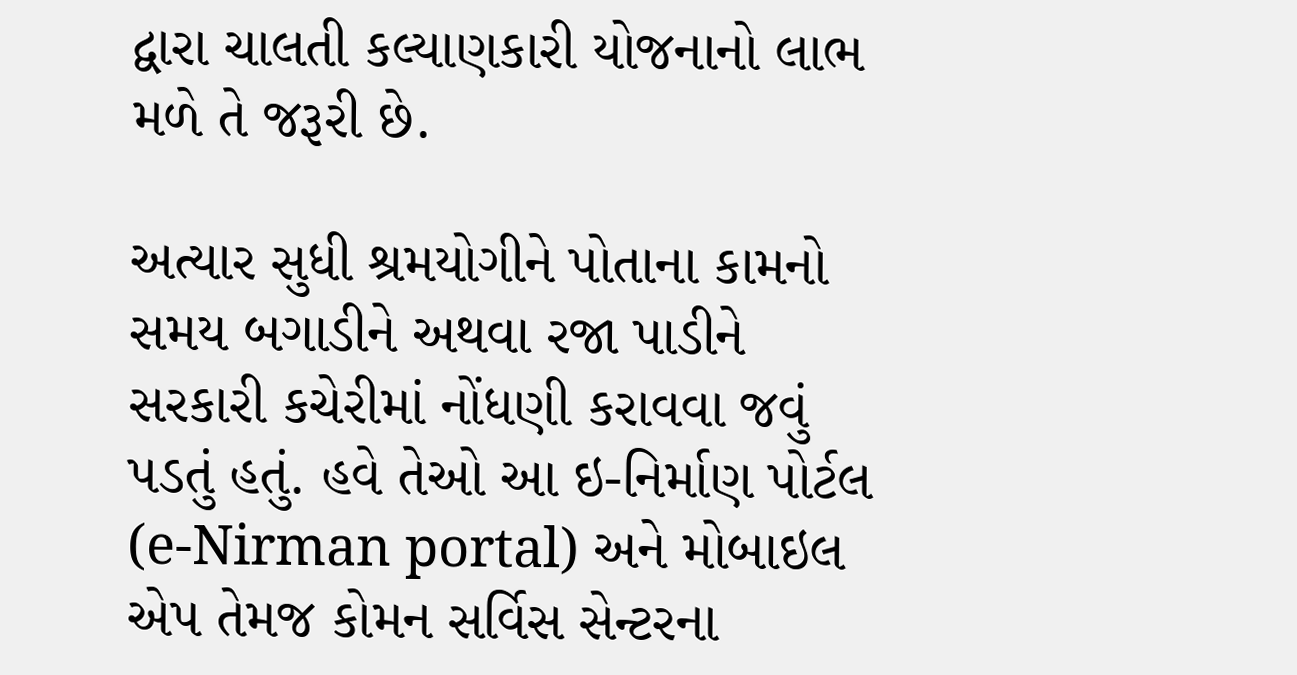દ્વારા ચાલતી કલ્યાણકારી યોજનાનો લાભ મળે તે જરૂરી છે.

અત્યાર સુધી શ્રમયોગીને પોતાના કામનો સમય બગાડીને અથવા રજા પાડીને સરકારી કચેરીમાં નોંધણી કરાવવા જવું પડતું હતું. હવે તેઓ આ ઇ-નિર્માણ પોર્ટલ (e-Nirman portal) અને મોબાઇલ એપ તેમજ કોમન સર્વિસ સેન્ટરના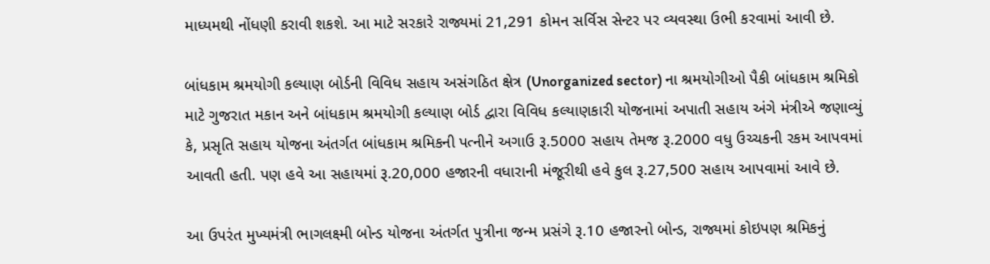માધ્યમથી નોંધણી કરાવી શકશે. આ માટે સરકારે રાજ્યમાં 21,291 કોમન સર્વિસ સેન્ટર પર વ્યવસ્થા ઉભી કરવામાં આવી છે.

બાંધકામ શ્રમયોગી કલ્યાણ બોર્ડની વિવિધ સહાય અસંગઠિત ક્ષેત્ર (Unorganized sector) ના શ્રમયોગીઓ પૈકી બાંધકામ શ્રમિકો માટે ગુજરાત મકાન અને બાંધકામ શ્રમયોગી કલ્યાણ બોર્ડ દ્વારા વિવિધ કલ્યાણકારી યોજનામાં અપાતી સહાય અંગે મંત્રીએ જણાવ્યું કે, પ્રસૃતિ સહાય યોજના અંતર્ગત બાંધકામ શ્રમિકની પત્નીને અગાઉ રૂ.5000 સહાય તેમજ રૂ.2000 વધુ ઉચ્ચકની રકમ આપવમાં આવતી હતી. પણ હવે આ સહાયમાં રૂ.20,000 હજારની વધારાની મંજૂરીથી હવે કુલ રૂ.27,500 સહાય આપવામાં આવે છે.

આ ઉપરંત મુખ્યમંત્રી ભાગલક્ષ્મી બોન્ડ યોજના અંતર્ગત પુત્રીના જન્મ પ્રસંગે રૂ.10 હજારનો બોન્ડ, રાજ્યમાં કોઇપણ શ્રમિકનું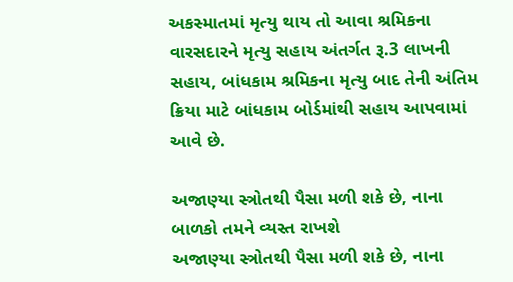અકસ્માતમાં મૃત્યુ થાય તો આવા શ્રમિકના વારસદારને મૃત્યુ સહાય અંતર્ગત રૂ.3 લાખની સહાય, બાંધકામ શ્રમિકના મૃત્યુ બાદ તેની અંતિમ ક્રિયા માટે બાંધકામ બોર્ડમાંથી સહાય આપવામાં આવે છે.

અજાણ્યા સ્ત્રોતથી પૈસા મળી શકે છે, નાના બાળકો તમને વ્યસ્ત રાખશે
અજાણ્યા સ્ત્રોતથી પૈસા મળી શકે છે, નાના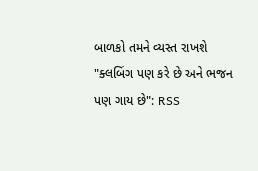બાળકો તમને વ્યસ્ત રાખશે
"ક્લબિંગ પણ કરે છે અને ભજન પણ ગાય છે": RSS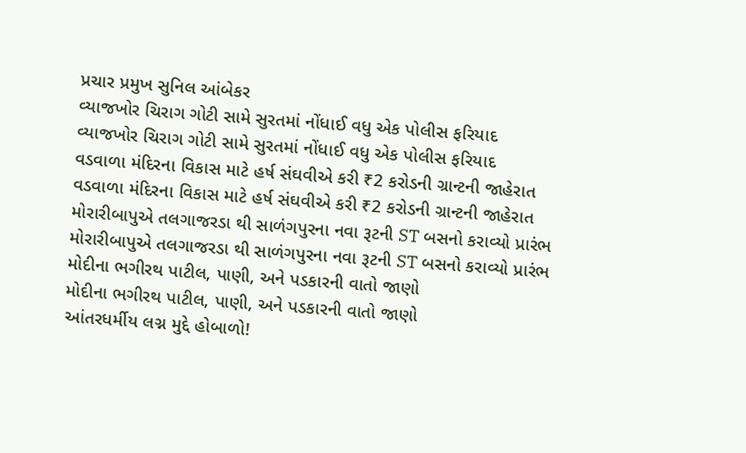પ્રચાર પ્રમુખ સુનિલ આંબેકર
વ્યાજખોર ચિરાગ ગોટી સામે સુરતમાં નોંધાઈ વધુ એક પોલીસ ફરિયાદ
વ્યાજખોર ચિરાગ ગોટી સામે સુરતમાં નોંધાઈ વધુ એક પોલીસ ફરિયાદ
વડવાળા મંદિરના વિકાસ માટે હર્ષ સંઘવીએ કરી ₹2 કરોડની ગ્રાન્ટની જાહેરાત
વડવાળા મંદિરના વિકાસ માટે હર્ષ સંઘવીએ કરી ₹2 કરોડની ગ્રાન્ટની જાહેરાત
મોરારીબાપુએ તલગાજરડા થી સાળંગપુરના નવા રૂટની ST બસનો કરાવ્યો પ્રારંભ
મોરારીબાપુએ તલગાજરડા થી સાળંગપુરના નવા રૂટની ST બસનો કરાવ્યો પ્રારંભ
મોદીના ભગીરથ પાટીલ, પાણી, અને પડકારની વાતો જાણો
મોદીના ભગીરથ પાટીલ, પાણી, અને પડકારની વાતો જાણો
આંતરધર્મીય લગ્ન મુદ્દે હોબાળો!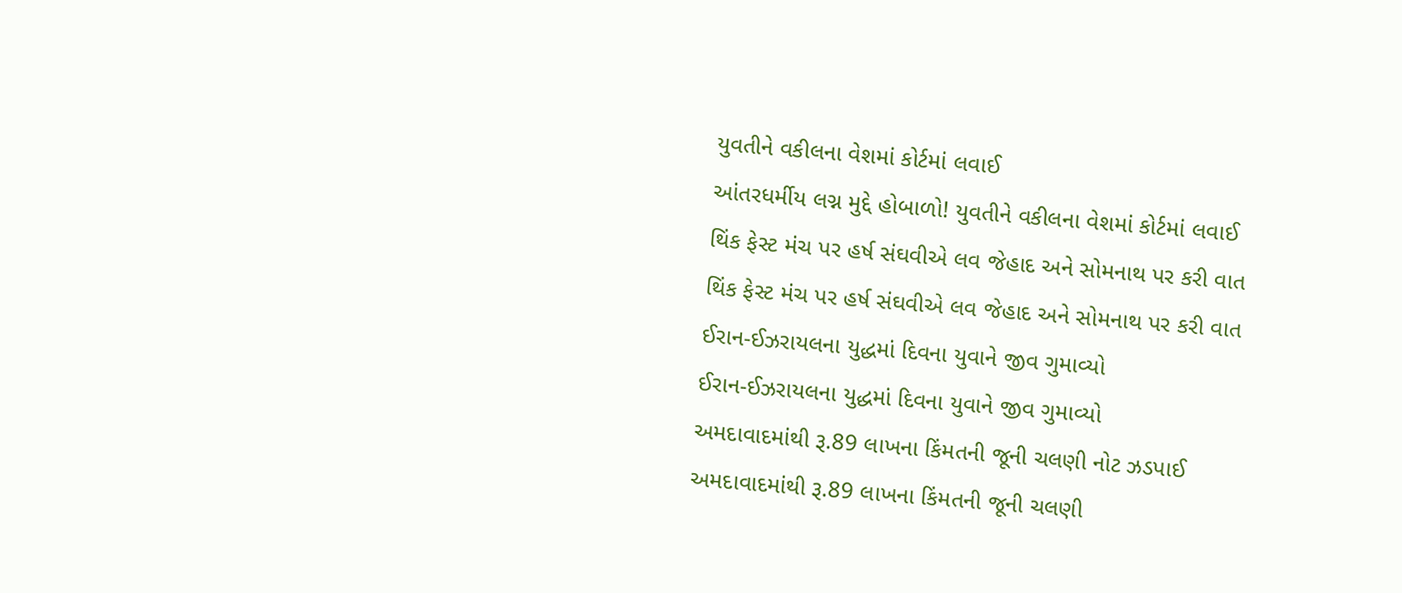યુવતીને વકીલના વેશમાં કોર્ટમાં લવાઈ
આંતરધર્મીય લગ્ન મુદ્દે હોબાળો! યુવતીને વકીલના વેશમાં કોર્ટમાં લવાઈ
થિંક ફેસ્ટ મંચ પર હર્ષ સંઘવીએ લવ જેહાદ અને સોમનાથ પર કરી વાત
થિંક ફેસ્ટ મંચ પર હર્ષ સંઘવીએ લવ જેહાદ અને સોમનાથ પર કરી વાત
ઈરાન-ઈઝરાયલના યુદ્ધમાં દિવના યુવાને જીવ ગુમાવ્યો
ઈરાન-ઈઝરાયલના યુદ્ધમાં દિવના યુવાને જીવ ગુમાવ્યો
અમદાવાદમાંથી રૂ.89 લાખના કિંમતની જૂની ચલણી નોટ ઝડપાઈ
અમદાવાદમાંથી રૂ.89 લાખના કિંમતની જૂની ચલણી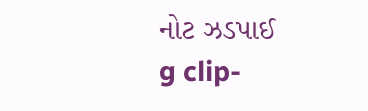નોટ ઝડપાઈ
g clip-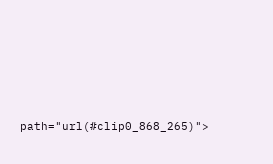path="url(#clip0_868_265)">